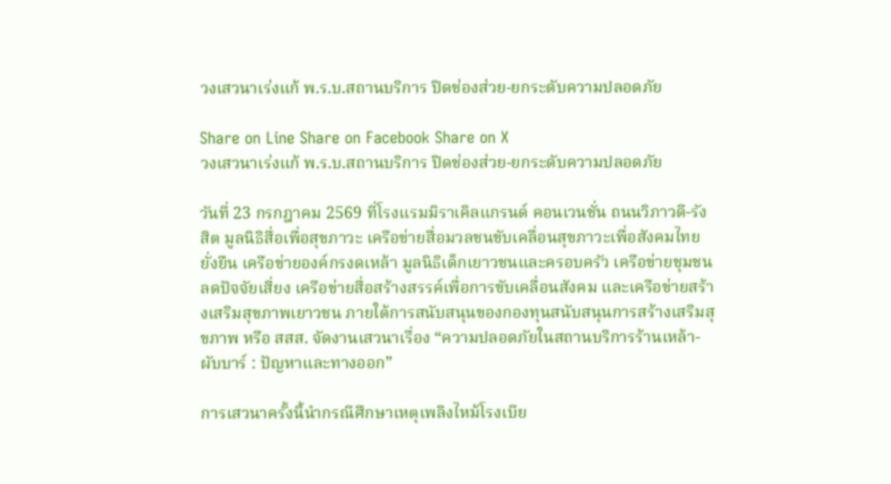วงเสวนาเร่งแก้ พ.ร.บ.สถานบริการ ปิดช่องส่วย-ยกระดับความปลอดภัย

Share on Line Share on Facebook Share on X
วงเสวนาเร่งแก้ พ.ร.บ.สถานบริการ ปิดช่องส่วย-ยกระดับความปลอดภัย

วันที่ 23 กรกฎาคม 2569 ที่โรงแรมมิราเคิลแกรนด์ คอนเวนชั่น ถนนวิภาวดี-รังสิต มูลนิธิสื่อเพื่อสุขภาวะ เครือข่ายสื่อมวลชนขับเคลื่อนสุขภาวะเพื่อสังคมไทยยั่งยืน เครือข่ายองค์กรงดเหล้า มูลนิธิเด็กเยาวชนและครอบครัว เครือข่ายชุมชนลดปัจจัยเสี่ยง เครือข่ายสื่อสร้างสรรค์เพื่อการขับเคลื่อนสังคม และเครือข่ายสร้างเสริมสุขภาพเยาวชน ภายใต้การสนับสนุนของกองทุนสนับสนุนการสร้างเสริมสุขภาพ หรือ สสส. จัดงานเสวนาเรื่อง “ความปลอดภัยในสถานบริการร้านเหล้า-ผับบาร์ : ปัญหาและทางออก”

การเสวนาครั้งนี้นำกรณีศึกษาเหตุเพลิงไหม้โรงเบีย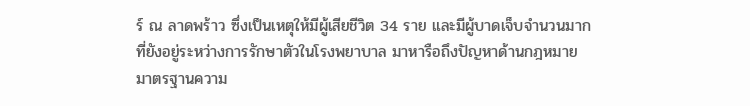ร์ ณ ลาดพร้าว ซึ่งเป็นเหตุให้มีผู้เสียชีวิต 34 ราย และมีผู้บาดเจ็บจำนวนมากที่ยังอยู่ระหว่างการรักษาตัวในโรงพยาบาล มาหารือถึงปัญหาด้านกฎหมาย มาตรฐานความ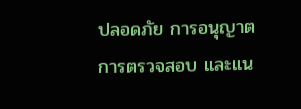ปลอดภัย การอนุญาต การตรวจสอบ และแน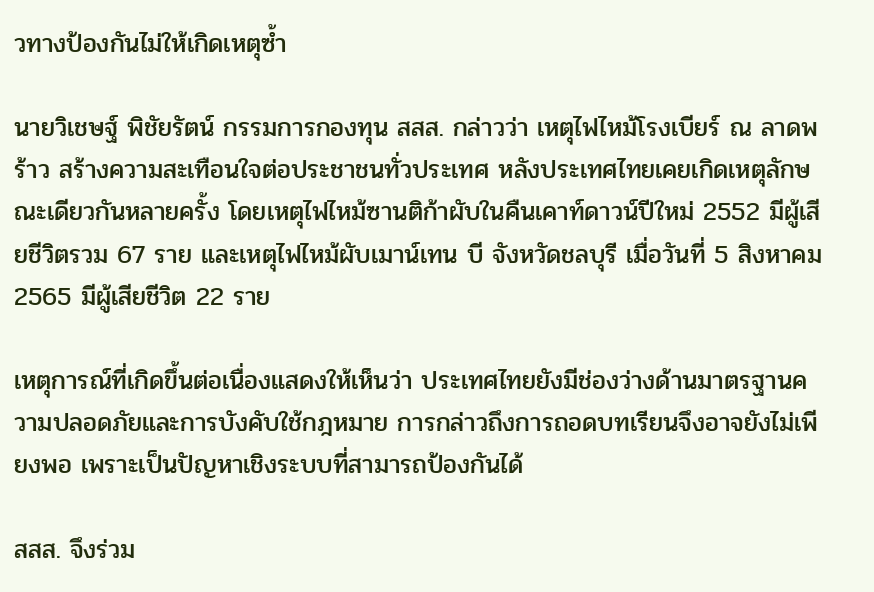วทางป้องกันไม่ให้เกิดเหตุซ้ำ

นายวิเชษฐ์ พิชัยรัตน์ กรรมการกองทุน สสส. กล่าวว่า เหตุไฟไหม้โรงเบียร์ ณ ลาดพร้าว สร้างความสะเทือนใจต่อประชาชนทั่วประเทศ หลังประเทศไทยเคยเกิดเหตุลักษณะเดียวกันหลายครั้ง โดยเหตุไฟไหม้ซานติก้าผับในคืนเคาท์ดาวน์ปีใหม่ 2552 มีผู้เสียชีวิตรวม 67 ราย และเหตุไฟไหม้ผับเมาน์เทน บี จังหวัดชลบุรี เมื่อวันที่ 5 สิงหาคม 2565 มีผู้เสียชีวิต 22 ราย

เหตุการณ์ที่เกิดขึ้นต่อเนื่องแสดงให้เห็นว่า ประเทศไทยยังมีช่องว่างด้านมาตรฐานความปลอดภัยและการบังคับใช้กฎหมาย การกล่าวถึงการถอดบทเรียนจึงอาจยังไม่เพียงพอ เพราะเป็นปัญหาเชิงระบบที่สามารถป้องกันได้

สสส. จึงร่วม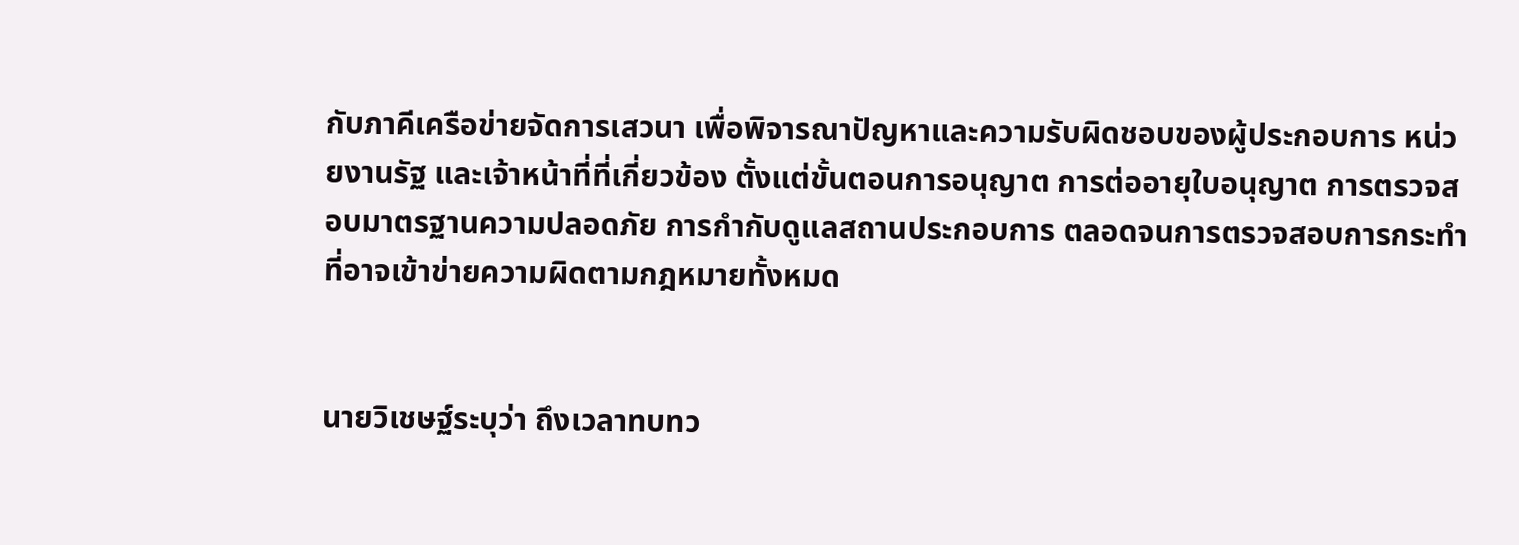กับภาคีเครือข่ายจัดการเสวนา เพื่อพิจารณาปัญหาและความรับผิดชอบของผู้ประกอบการ หน่วยงานรัฐ และเจ้าหน้าที่ที่เกี่ยวข้อง ตั้งแต่ขั้นตอนการอนุญาต การต่ออายุใบอนุญาต การตรวจสอบมาตรฐานความปลอดภัย การกำกับดูแลสถานประกอบการ ตลอดจนการตรวจสอบการกระทำที่อาจเข้าข่ายความผิดตามกฎหมายทั้งหมด


นายวิเชษฐ์ระบุว่า ถึงเวลาทบทว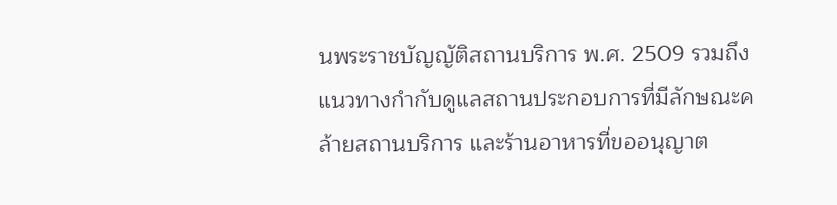นพระราชบัญญัติสถานบริการ พ.ศ. 2509 รวมถึงแนวทางกำกับดูแลสถานประกอบการที่มีลักษณะคล้ายสถานบริการ และร้านอาหารที่ขออนุญาต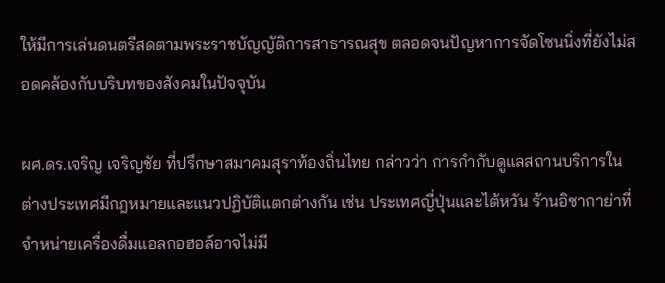ให้มีการเล่นดนตรีสดตามพระราชบัญญัติการสาธารณสุข ตลอดจนปัญหาการจัดโซนนิ่งที่ยังไม่สอดคล้องกับบริบทของสังคมในปัจจุบัน

ผศ.ดร.เจริญ เจริญชัย ที่ปรึกษาสมาคมสุราท้องถิ่นไทย กล่าวว่า การกำกับดูแลสถานบริการในต่างประเทศมีกฎหมายและแนวปฏิบัติแตกต่างกัน เช่น ประเทศญี่ปุ่นและไต้หวัน ร้านอิซากาย่าที่จำหน่ายเครื่องดื่มแอลกอฮอล์อาจไม่มี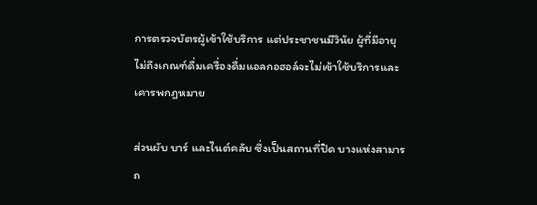การตรวจบัตรผู้เข้าใช้บริการ แต่ประชาชนมีวินัย ผู้ที่มีอายุไม่ถึงเกณฑ์ดื่มเครื่องดื่มแอลกอฮอล์จะไม่เข้าใช้บริการและเคารพกฎหมาย

ส่วนผับ บาร์ และไนต์คลับ ซึ่งเป็นสถานที่ปิด บางแห่งสามารถ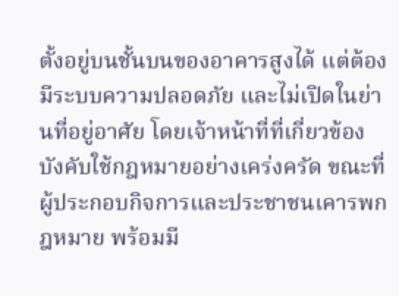ตั้งอยู่บนชั้นบนของอาคารสูงได้ แต่ต้องมีระบบความปลอดภัย และไม่เปิดในย่านที่อยู่อาศัย โดยเจ้าหน้าที่ที่เกี่ยวข้องบังคับใช้กฎหมายอย่างเคร่งครัด ขณะที่ผู้ประกอบกิจการและประชาชนเคารพกฎหมาย พร้อมมี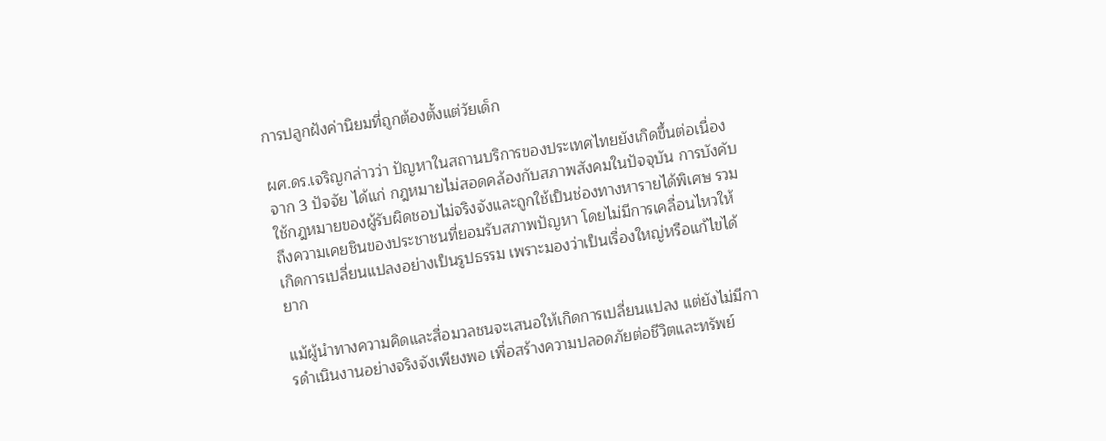การปลูกฝังค่านิยมที่ถูกต้องตั้งแต่วัยเด็ก

ผศ.ดร.เจริญกล่าวว่า ปัญหาในสถานบริการของประเทศไทยยังเกิดขึ้นต่อเนื่องจาก 3 ปัจจัย ได้แก่ กฎหมายไม่สอดคล้องกับสภาพสังคมในปัจจุบัน การบังคับใช้กฎหมายของผู้รับผิดชอบไม่จริงจังและถูกใช้เป็นช่องทางหารายได้พิเศษ รวมถึงความเคยชินของประชาชนที่ยอมรับสภาพปัญหา โดยไม่มีการเคลื่อนไหวให้เกิดการเปลี่ยนแปลงอย่างเป็นรูปธรรม เพราะมองว่าเป็นเรื่องใหญ่หรือแก้ไขได้ยาก

แม้ผู้นำทางความคิดและสื่อมวลชนจะเสนอให้เกิดการเปลี่ยนแปลง แต่ยังไม่มีการดำเนินงานอย่างจริงจังเพียงพอ เพื่อสร้างความปลอดภัยต่อชีวิตและทรัพย์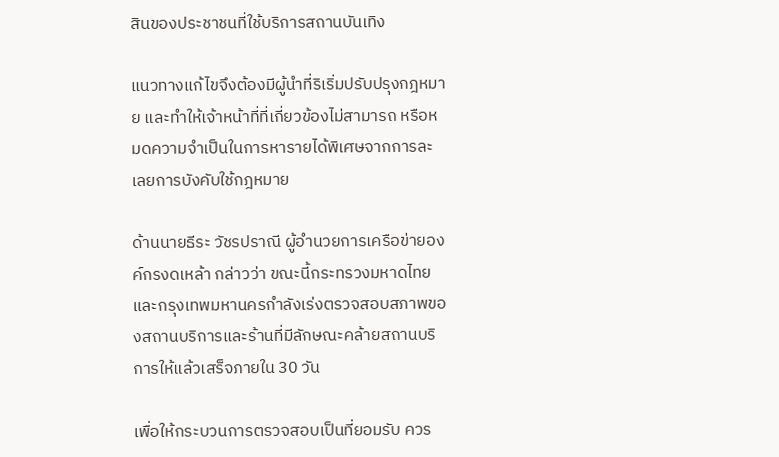สินของประชาชนที่ใช้บริการสถานบันเทิง

แนวทางแก้ไขจึงต้องมีผู้นำที่ริเริ่มปรับปรุงกฎหมาย และทำให้เจ้าหน้าที่ที่เกี่ยวข้องไม่สามารถ หรือหมดความจำเป็นในการหารายได้พิเศษจากการละเลยการบังคับใช้กฎหมาย

ด้านนายธีระ วัชรปราณี ผู้อำนวยการเครือข่ายองค์กรงดเหล้า กล่าวว่า ขณะนี้กระทรวงมหาดไทยและกรุงเทพมหานครกำลังเร่งตรวจสอบสภาพของสถานบริการและร้านที่มีลักษณะคล้ายสถานบริการให้แล้วเสร็จภายใน 30 วัน

เพื่อให้กระบวนการตรวจสอบเป็นที่ยอมรับ ควร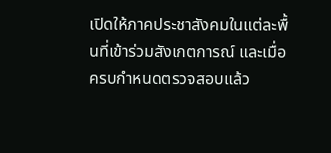เปิดให้ภาคประชาสังคมในแต่ละพื้นที่เข้าร่วมสังเกตการณ์ และเมื่อครบกำหนดตรวจสอบแล้ว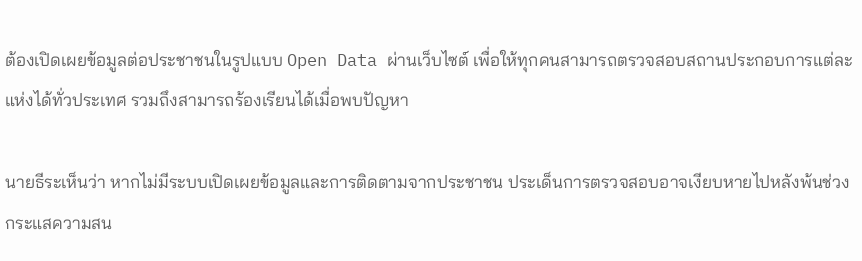ต้องเปิดเผยข้อมูลต่อประชาชนในรูปแบบ Open Data ผ่านเว็บไซต์ เพื่อให้ทุกคนสามารถตรวจสอบสถานประกอบการแต่ละแห่งได้ทั่วประเทศ รวมถึงสามารถร้องเรียนได้เมื่อพบปัญหา

นายธีระเห็นว่า หากไม่มีระบบเปิดเผยข้อมูลและการติดตามจากประชาชน ประเด็นการตรวจสอบอาจเงียบหายไปหลังพ้นช่วงกระแสความสน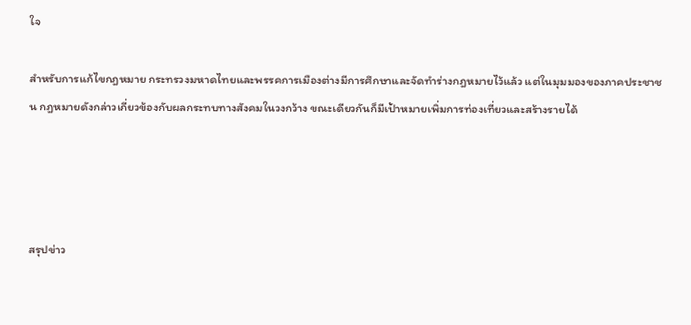ใจ

สำหรับการแก้ไขกฎหมาย กระทรวงมหาดไทยและพรรคการเมืองต่างมีการศึกษาและจัดทำร่างกฎหมายไว้แล้ว แต่ในมุมมองของภาคประชาชน กฎหมายดังกล่าวเกี่ยวข้องกับผลกระทบทางสังคมในวงกว้าง ขณะเดียวกันก็มีเป้าหมายเพิ่มการท่องเที่ยวและสร้างรายได้




สรุปข่าว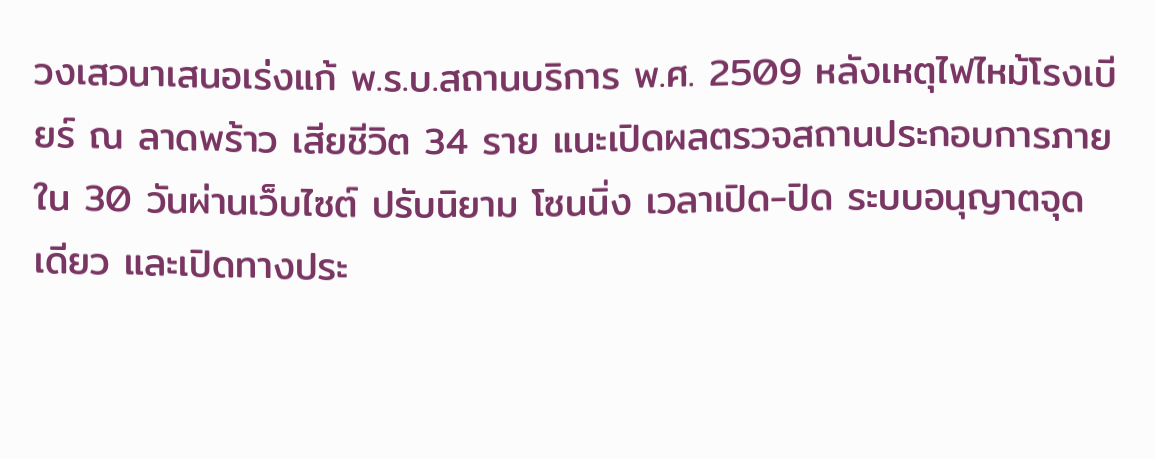วงเสวนาเสนอเร่งแก้ พ.ร.บ.สถานบริการ พ.ศ. 2509 หลังเหตุไฟไหม้โรงเบียร์ ณ ลาดพร้าว เสียชีวิต 34 ราย แนะเปิดผลตรวจสถานประกอบการภายใน 30 วันผ่านเว็บไซต์ ปรับนิยาม โซนนิ่ง เวลาเปิด-ปิด ระบบอนุญาตจุดเดียว และเปิดทางประ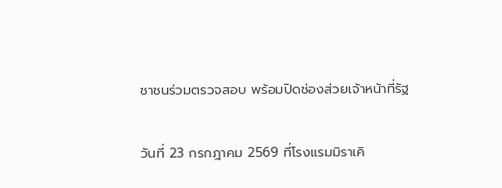ชาชนร่วมตรวจสอบ พร้อมปิดช่องส่วยเจ้าหน้าที่รัฐ

วันที่ 23 กรกฎาคม 2569 ที่โรงแรมมิราเคิ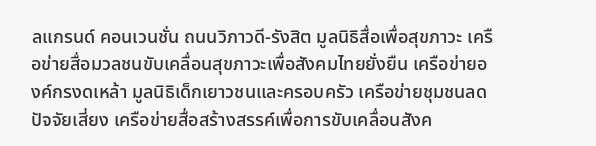ลแกรนด์ คอนเวนชั่น ถนนวิภาวดี-รังสิต มูลนิธิสื่อเพื่อสุขภาวะ เครือข่ายสื่อมวลชนขับเคลื่อนสุขภาวะเพื่อสังคมไทยยั่งยืน เครือข่ายองค์กรงดเหล้า มูลนิธิเด็กเยาวชนและครอบครัว เครือข่ายชุมชนลดปัจจัยเสี่ยง เครือข่ายสื่อสร้างสรรค์เพื่อการขับเคลื่อนสังค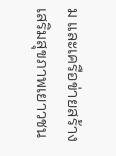ม และเครือข่ายสร้างเสริมสุขภาพเยาวชน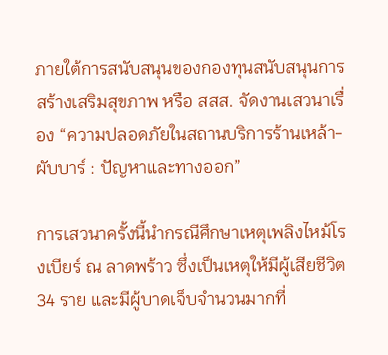ภายใต้การสนับสนุนของกองทุนสนับสนุนการสร้างเสริมสุขภาพ หรือ สสส. จัดงานเสวนาเรื่อง “ความปลอดภัยในสถานบริการร้านเหล้า-ผับบาร์ : ปัญหาและทางออก”

การเสวนาครั้งนี้นำกรณีศึกษาเหตุเพลิงไหม้โรงเบียร์ ณ ลาดพร้าว ซึ่งเป็นเหตุให้มีผู้เสียชีวิต 34 ราย และมีผู้บาดเจ็บจำนวนมากที่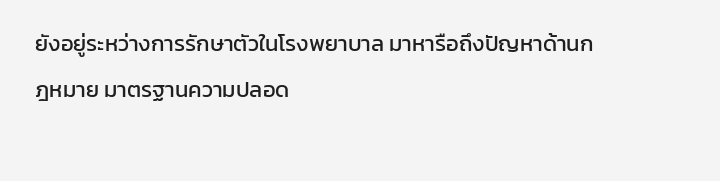ยังอยู่ระหว่างการรักษาตัวในโรงพยาบาล มาหารือถึงปัญหาด้านกฎหมาย มาตรฐานความปลอด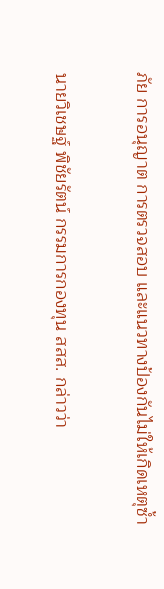ภัย การอนุญาต การตรวจสอบ และแนวทางป้องกันไม่ให้เกิดเหตุซ้ำ

นายวิเชษฐ์ พิชัยรัตน์ กรรมการกองทุน สสส. กล่าวว่า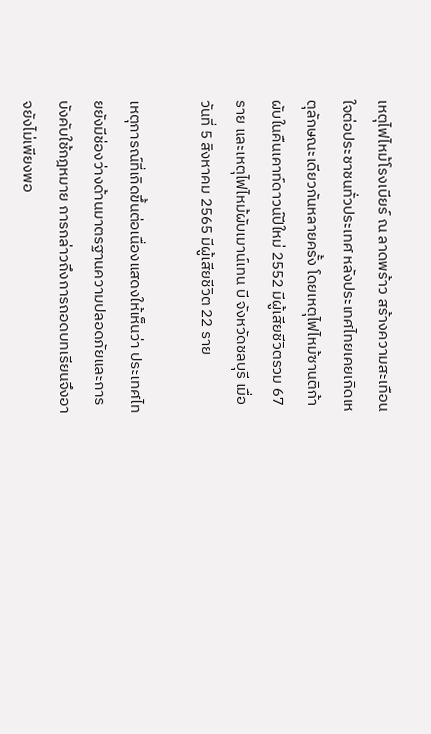เหตุไฟไหม้โรงเบียร์ ณ ลาดพร้าว สร้างความสะเทือนใจต่อประชาชนทั่วประเทศ หลังประเทศไทยเคยเกิดเหตุลักษณะเดียวกันหลายครั้ง โดยเหตุไฟไหม้ซานติก้าผับในคืนเคาท์ดาวน์ปีใหม่ 2552 มีผู้เสียชีวิตรวม 67 ราย และเหตุไฟไหม้ผับเมาน์เทน บี จังหวัดชลบุรี เมื่อวันที่ 5 สิงหาคม 2565 มีผู้เสียชีวิต 22 ราย

เหตุการณ์ที่เกิดขึ้นต่อเนื่องแสดงให้เห็นว่า ประเทศไทยยังมีช่องว่างด้านมาตรฐานความปลอดภัยและการบังคับใช้กฎหมาย การกล่าวถึงการถอดบทเรียนจึงอาจยังไม่เพียงพอ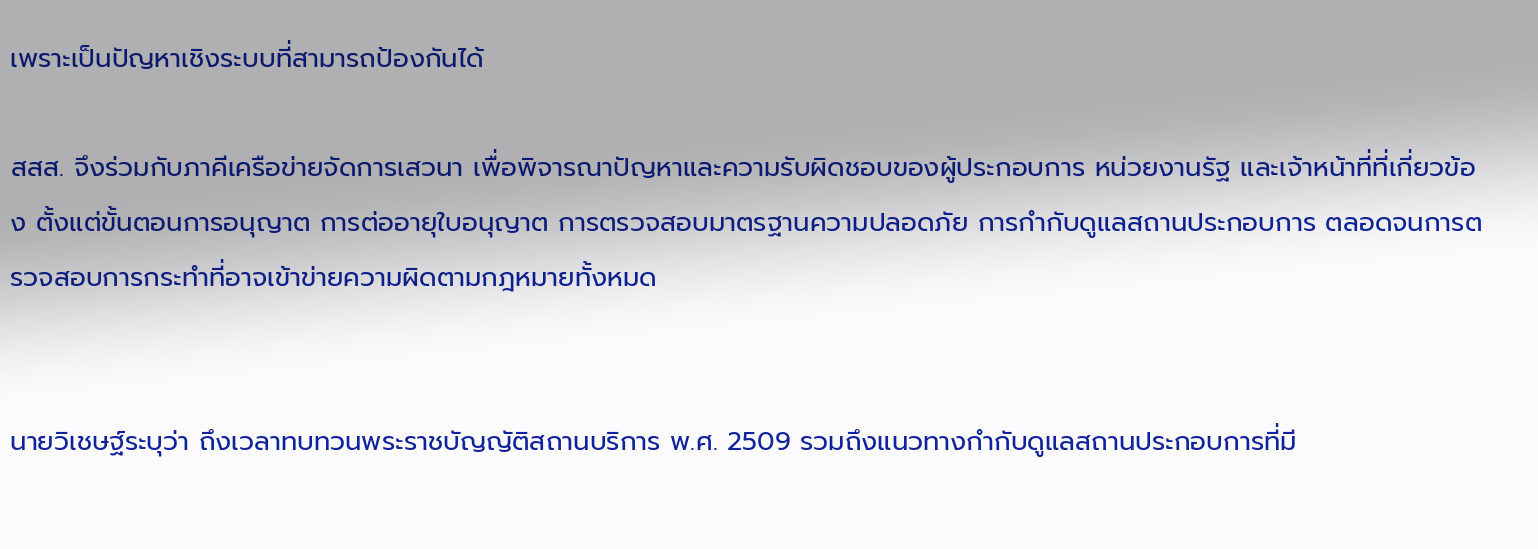เพราะเป็นปัญหาเชิงระบบที่สามารถป้องกันได้

สสส. จึงร่วมกับภาคีเครือข่ายจัดการเสวนา เพื่อพิจารณาปัญหาและความรับผิดชอบของผู้ประกอบการ หน่วยงานรัฐ และเจ้าหน้าที่ที่เกี่ยวข้อง ตั้งแต่ขั้นตอนการอนุญาต การต่ออายุใบอนุญาต การตรวจสอบมาตรฐานความปลอดภัย การกำกับดูแลสถานประกอบการ ตลอดจนการตรวจสอบการกระทำที่อาจเข้าข่ายความผิดตามกฎหมายทั้งหมด


นายวิเชษฐ์ระบุว่า ถึงเวลาทบทวนพระราชบัญญัติสถานบริการ พ.ศ. 2509 รวมถึงแนวทางกำกับดูแลสถานประกอบการที่มี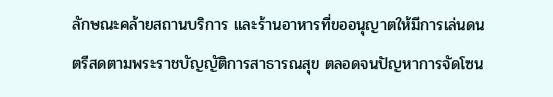ลักษณะคล้ายสถานบริการ และร้านอาหารที่ขออนุญาตให้มีการเล่นดนตรีสดตามพระราชบัญญัติการสาธารณสุข ตลอดจนปัญหาการจัดโซน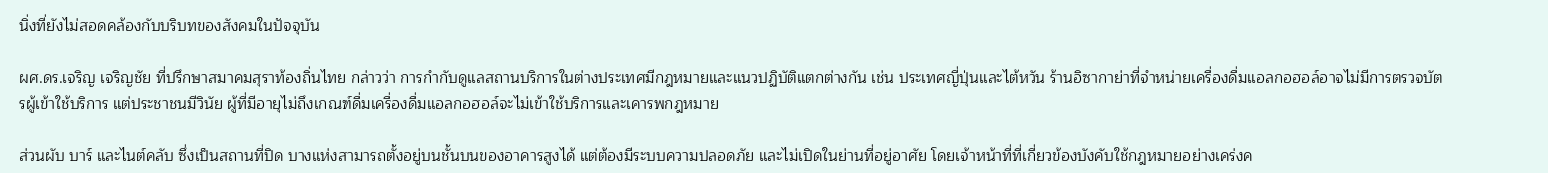นิ่งที่ยังไม่สอดคล้องกับบริบทของสังคมในปัจจุบัน

ผศ.ดร.เจริญ เจริญชัย ที่ปรึกษาสมาคมสุราท้องถิ่นไทย กล่าวว่า การกำกับดูแลสถานบริการในต่างประเทศมีกฎหมายและแนวปฏิบัติแตกต่างกัน เช่น ประเทศญี่ปุ่นและไต้หวัน ร้านอิซากาย่าที่จำหน่ายเครื่องดื่มแอลกอฮอล์อาจไม่มีการตรวจบัตรผู้เข้าใช้บริการ แต่ประชาชนมีวินัย ผู้ที่มีอายุไม่ถึงเกณฑ์ดื่มเครื่องดื่มแอลกอฮอล์จะไม่เข้าใช้บริการและเคารพกฎหมาย

ส่วนผับ บาร์ และไนต์คลับ ซึ่งเป็นสถานที่ปิด บางแห่งสามารถตั้งอยู่บนชั้นบนของอาคารสูงได้ แต่ต้องมีระบบความปลอดภัย และไม่เปิดในย่านที่อยู่อาศัย โดยเจ้าหน้าที่ที่เกี่ยวข้องบังคับใช้กฎหมายอย่างเคร่งค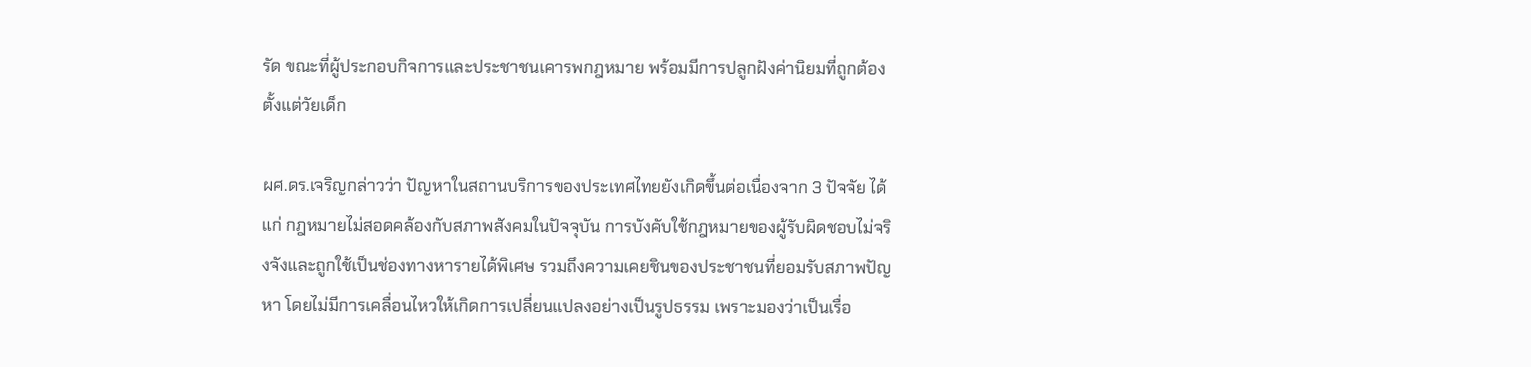รัด ขณะที่ผู้ประกอบกิจการและประชาชนเคารพกฎหมาย พร้อมมีการปลูกฝังค่านิยมที่ถูกต้องตั้งแต่วัยเด็ก

ผศ.ดร.เจริญกล่าวว่า ปัญหาในสถานบริการของประเทศไทยยังเกิดขึ้นต่อเนื่องจาก 3 ปัจจัย ได้แก่ กฎหมายไม่สอดคล้องกับสภาพสังคมในปัจจุบัน การบังคับใช้กฎหมายของผู้รับผิดชอบไม่จริงจังและถูกใช้เป็นช่องทางหารายได้พิเศษ รวมถึงความเคยชินของประชาชนที่ยอมรับสภาพปัญหา โดยไม่มีการเคลื่อนไหวให้เกิดการเปลี่ยนแปลงอย่างเป็นรูปธรรม เพราะมองว่าเป็นเรื่อ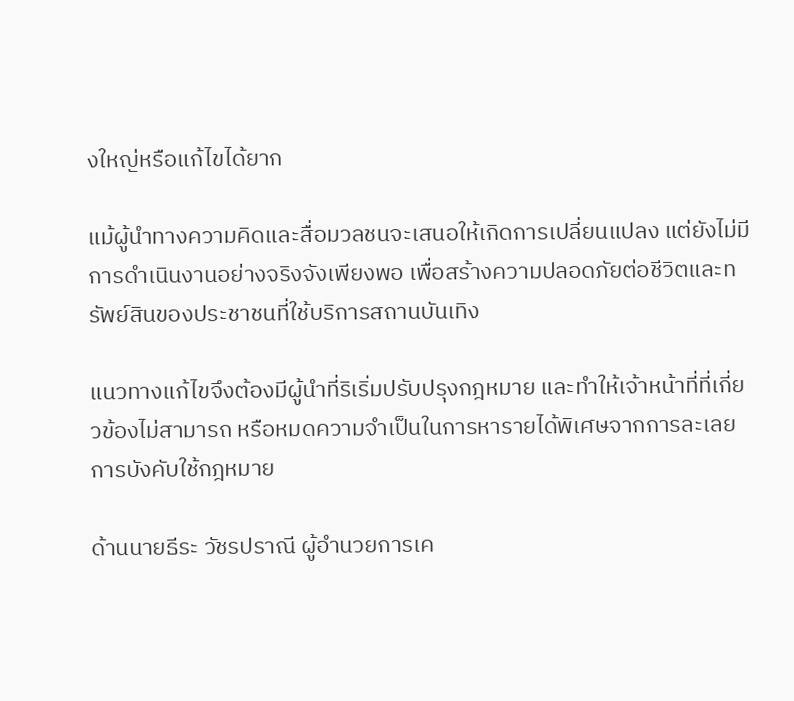งใหญ่หรือแก้ไขได้ยาก

แม้ผู้นำทางความคิดและสื่อมวลชนจะเสนอให้เกิดการเปลี่ยนแปลง แต่ยังไม่มีการดำเนินงานอย่างจริงจังเพียงพอ เพื่อสร้างความปลอดภัยต่อชีวิตและทรัพย์สินของประชาชนที่ใช้บริการสถานบันเทิง

แนวทางแก้ไขจึงต้องมีผู้นำที่ริเริ่มปรับปรุงกฎหมาย และทำให้เจ้าหน้าที่ที่เกี่ยวข้องไม่สามารถ หรือหมดความจำเป็นในการหารายได้พิเศษจากการละเลยการบังคับใช้กฎหมาย

ด้านนายธีระ วัชรปราณี ผู้อำนวยการเค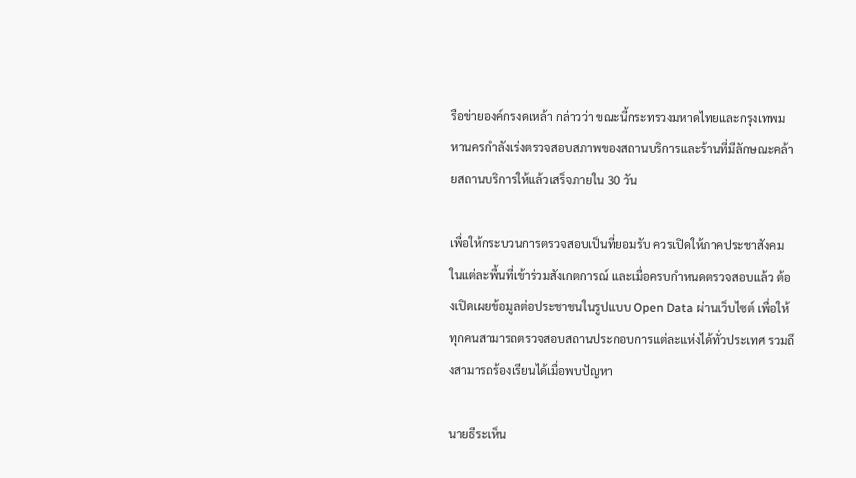รือข่ายองค์กรงดเหล้า กล่าวว่า ขณะนี้กระทรวงมหาดไทยและกรุงเทพมหานครกำลังเร่งตรวจสอบสภาพของสถานบริการและร้านที่มีลักษณะคล้ายสถานบริการให้แล้วเสร็จภายใน 30 วัน

เพื่อให้กระบวนการตรวจสอบเป็นที่ยอมรับ ควรเปิดให้ภาคประชาสังคมในแต่ละพื้นที่เข้าร่วมสังเกตการณ์ และเมื่อครบกำหนดตรวจสอบแล้ว ต้องเปิดเผยข้อมูลต่อประชาชนในรูปแบบ Open Data ผ่านเว็บไซต์ เพื่อให้ทุกคนสามารถตรวจสอบสถานประกอบการแต่ละแห่งได้ทั่วประเทศ รวมถึงสามารถร้องเรียนได้เมื่อพบปัญหา

นายธีระเห็น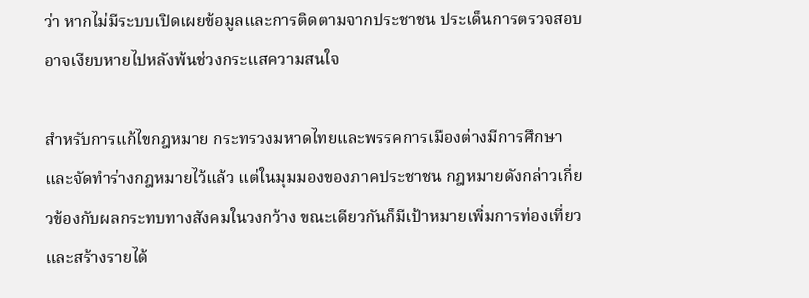ว่า หากไม่มีระบบเปิดเผยข้อมูลและการติดตามจากประชาชน ประเด็นการตรวจสอบอาจเงียบหายไปหลังพ้นช่วงกระแสความสนใจ

สำหรับการแก้ไขกฎหมาย กระทรวงมหาดไทยและพรรคการเมืองต่างมีการศึกษาและจัดทำร่างกฎหมายไว้แล้ว แต่ในมุมมองของภาคประชาชน กฎหมายดังกล่าวเกี่ยวข้องกับผลกระทบทางสังคมในวงกว้าง ขณะเดียวกันก็มีเป้าหมายเพิ่มการท่องเที่ยวและสร้างรายได้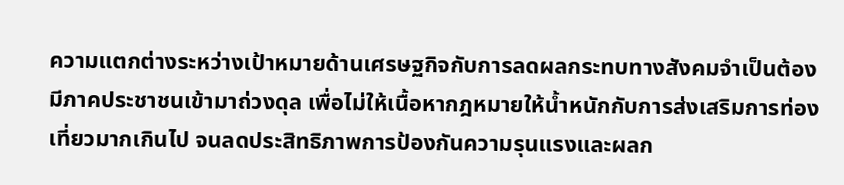ความแตกต่างระหว่างเป้าหมายด้านเศรษฐกิจกับการลดผลกระทบทางสังคมจำเป็นต้องมีภาคประชาชนเข้ามาถ่วงดุล เพื่อไม่ให้เนื้อหากฎหมายให้น้ำหนักกับการส่งเสริมการท่องเที่ยวมากเกินไป จนลดประสิทธิภาพการป้องกันความรุนแรงและผลก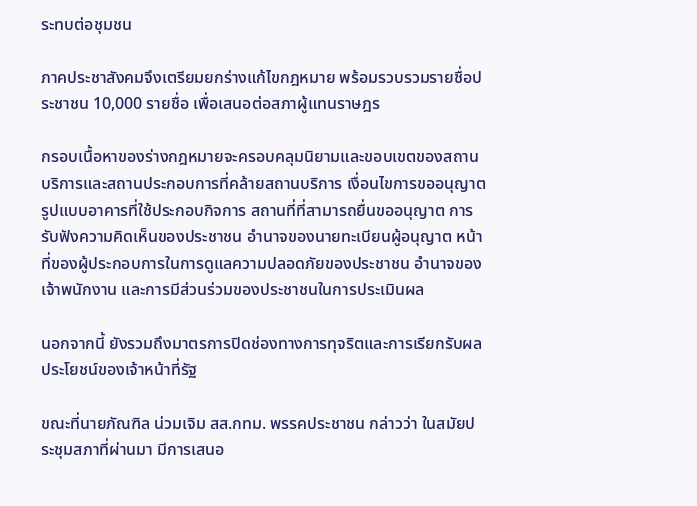ระทบต่อชุมชน

ภาคประชาสังคมจึงเตรียมยกร่างแก้ไขกฎหมาย พร้อมรวบรวมรายชื่อประชาชน 10,000 รายชื่อ เพื่อเสนอต่อสภาผู้แทนราษฎร

กรอบเนื้อหาของร่างกฎหมายจะครอบคลุมนิยามและขอบเขตของสถานบริการและสถานประกอบการที่คล้ายสถานบริการ เงื่อนไขการขออนุญาต รูปแบบอาคารที่ใช้ประกอบกิจการ สถานที่ที่สามารถยื่นขออนุญาต การรับฟังความคิดเห็นของประชาชน อำนาจของนายทะเบียนผู้อนุญาต หน้าที่ของผู้ประกอบการในการดูแลความปลอดภัยของประชาชน อำนาจของเจ้าพนักงาน และการมีส่วนร่วมของประชาชนในการประเมินผล

นอกจากนี้ ยังรวมถึงมาตรการปิดช่องทางการทุจริตและการเรียกรับผลประโยชน์ของเจ้าหน้าที่รัฐ

ขณะที่นายภัณฑิล น่วมเจิม สส.กทม. พรรคประชาชน กล่าวว่า ในสมัยประชุมสภาที่ผ่านมา มีการเสนอ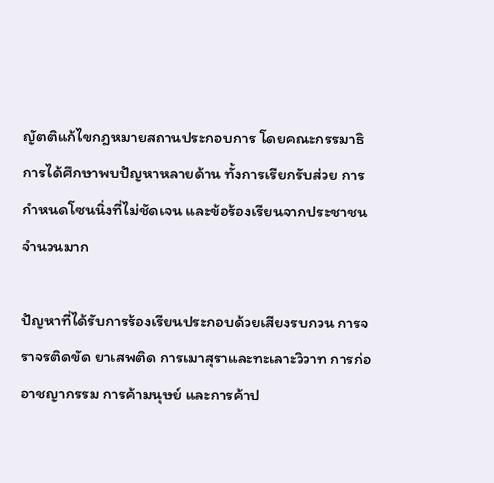ญัตติแก้ไขกฎหมายสถานประกอบการ โดยคณะกรรมาธิการได้ศึกษาพบปัญหาหลายด้าน ทั้งการเรียกรับส่วย การกำหนดโซนนิ่งที่ไม่ชัดเจน และข้อร้องเรียนจากประชาชนจำนวนมาก

ปัญหาที่ได้รับการร้องเรียนประกอบด้วยเสียงรบกวน การจราจรติดขัด ยาเสพติด การเมาสุราและทะเลาะวิวาท การก่ออาชญากรรม การค้ามนุษย์ และการค้าป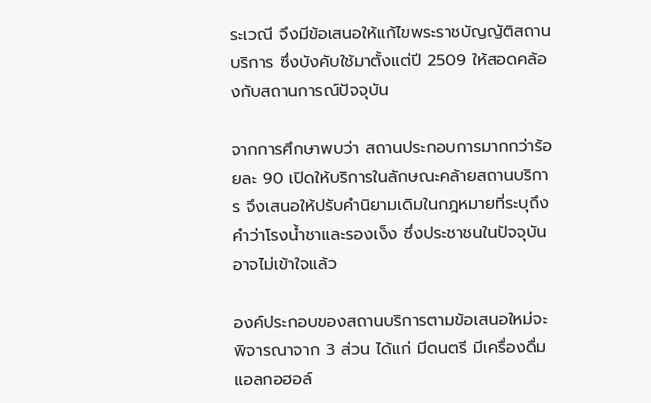ระเวณี จึงมีข้อเสนอให้แก้ไขพระราชบัญญัติสถานบริการ ซึ่งบังคับใช้มาตั้งแต่ปี 2509 ให้สอดคล้องกับสถานการณ์ปัจจุบัน

จากการศึกษาพบว่า สถานประกอบการมากกว่าร้อยละ 90 เปิดให้บริการในลักษณะคล้ายสถานบริการ จึงเสนอให้ปรับคำนิยามเดิมในกฎหมายที่ระบุถึงคำว่าโรงน้ำชาและรองเง็ง ซึ่งประชาชนในปัจจุบันอาจไม่เข้าใจแล้ว

องค์ประกอบของสถานบริการตามข้อเสนอใหม่จะพิจารณาจาก 3 ส่วน ได้แก่ มีดนตรี มีเครื่องดื่มแอลกอฮอล์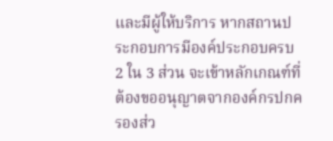และมีผู้ให้บริการ หากสถานประกอบการมีองค์ประกอบครบ 2 ใน 3 ส่วน จะเข้าหลักเกณฑ์ที่ต้องขออนุญาตจากองค์กรปกครองส่ว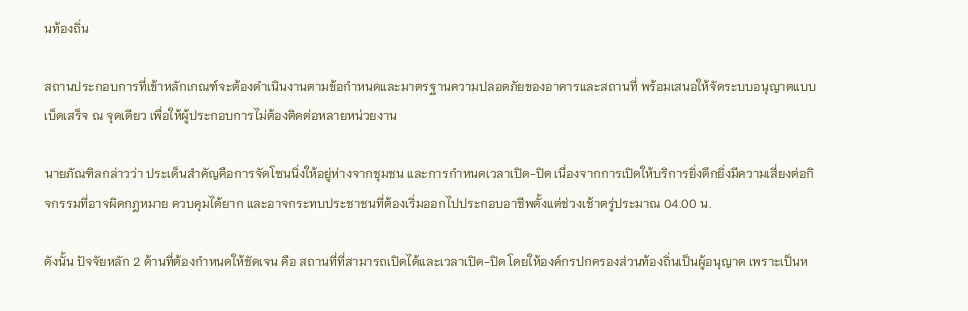นท้องถิ่น

สถานประกอบการที่เข้าหลักเกณฑ์จะต้องดำเนินงานตามข้อกำหนดและมาตรฐานความปลอดภัยของอาคารและสถานที่ พร้อมเสนอให้จัดระบบอนุญาตแบบเบ็ดเสร็จ ณ จุดเดียว เพื่อให้ผู้ประกอบการไม่ต้องติดต่อหลายหน่วยงาน

นายภัณฑิลกล่าวว่า ประเด็นสำคัญคือการจัดโซนนิ่งให้อยู่ห่างจากชุมชน และการกำหนดเวลาเปิด-ปิด เนื่องจากการเปิดให้บริการยิ่งดึกยิ่งมีความเสี่ยงต่อกิจกรรมที่อาจผิดกฎหมาย ควบคุมได้ยาก และอาจกระทบประชาชนที่ต้องเริ่มออกไปประกอบอาชีพตั้งแต่ช่วงเช้าตรู่ประมาณ 04.00 น.

ดังนั้น ปัจจัยหลัก 2 ด้านที่ต้องกำหนดให้ชัดเจน คือ สถานที่ที่สามารถเปิดได้และเวลาเปิด-ปิด โดยให้องค์กรปกครองส่วนท้องถิ่นเป็นผู้อนุญาต เพราะเป็นห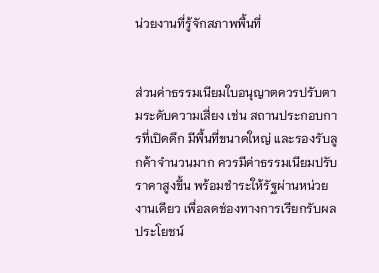น่วยงานที่รู้จักสภาพพื้นที่


ส่วนค่าธรรมเนียมใบอนุญาตควรปรับตามระดับความเสี่ยง เช่น สถานประกอบการที่เปิดดึก มีพื้นที่ขนาดใหญ่ และรองรับลูกค้าจำนวนมาก ควรมีค่าธรรมเนียมปรับราคาสูงขึ้น พร้อมชำระให้รัฐผ่านหน่วยงานเดียว เพื่อลดช่องทางการเรียกรับผลประโยชน์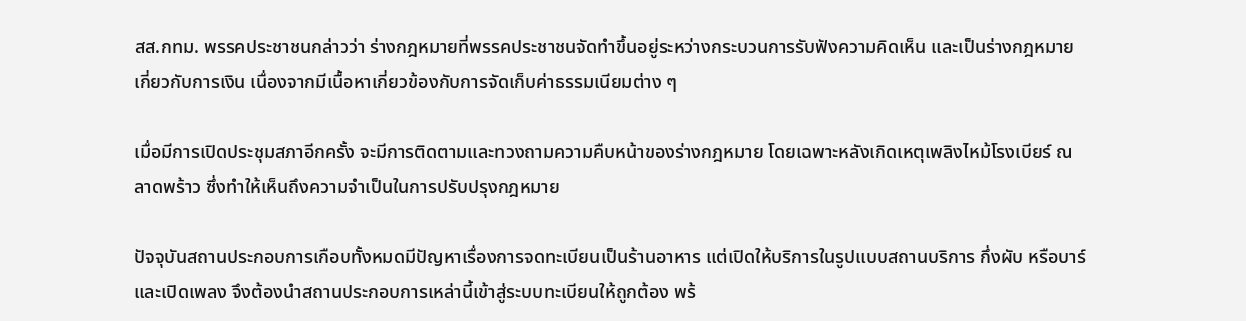สส.กทม. พรรคประชาชนกล่าวว่า ร่างกฎหมายที่พรรคประชาชนจัดทำขึ้นอยู่ระหว่างกระบวนการรับฟังความคิดเห็น และเป็นร่างกฎหมายเกี่ยวกับการเงิน เนื่องจากมีเนื้อหาเกี่ยวข้องกับการจัดเก็บค่าธรรมเนียมต่าง ๆ

เมื่อมีการเปิดประชุมสภาอีกครั้ง จะมีการติดตามและทวงถามความคืบหน้าของร่างกฎหมาย โดยเฉพาะหลังเกิดเหตุเพลิงไหม้โรงเบียร์ ณ ลาดพร้าว ซึ่งทำให้เห็นถึงความจำเป็นในการปรับปรุงกฎหมาย

ปัจจุบันสถานประกอบการเกือบทั้งหมดมีปัญหาเรื่องการจดทะเบียนเป็นร้านอาหาร แต่เปิดให้บริการในรูปแบบสถานบริการ กึ่งผับ หรือบาร์ และเปิดเพลง จึงต้องนำสถานประกอบการเหล่านี้เข้าสู่ระบบทะเบียนให้ถูกต้อง พร้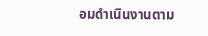อมดำเนินงานตาม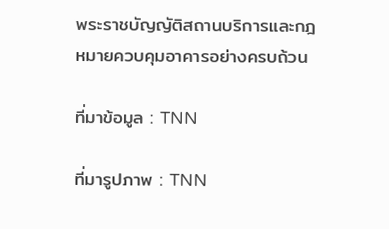พระราชบัญญัติสถานบริการและกฎหมายควบคุมอาคารอย่างครบถ้วน

ที่มาข้อมูล : TNN

ที่มารูปภาพ : TNN